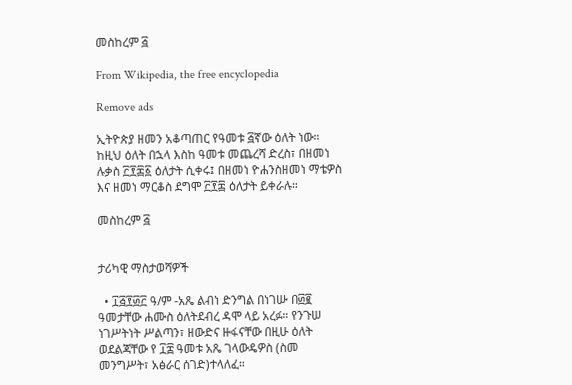መስከረም ፭

From Wikipedia, the free encyclopedia

Remove ads

ኢትዮጵያ ዘመን አቆጣጠር የዓመቱ ፭ኛው ዕለት ነው። ከዚህ ዕለት በኋላ እስከ ዓመቱ መጨረሻ ድረስ፣ በዘመነ ሉቃስ ፫፻፷፩ ዕለታት ሲቀሩ፤ በዘመነ ዮሐንስዘመነ ማቴዎስ እና ዘመነ ማርቆስ ደግሞ ፫፻፷ ዕለታት ይቀራሉ።

መስከረም ፭


ታሪካዊ ማስታወሻዎች

  • ፲፭፻፴፫ ዓ/ም -አጼ ልብነ ድንግል በነገሡ በ፴፪ ዓመታቸው ሐሙስ ዕለትደብረ ዳሞ ላይ አረፉ። የንጉሠ ነገሥትነት ሥልጣን፣ ዘውድና ዙፋናቸው በዚሁ ዕለት ወደልጃቸው የ ፲፰ ዓመቱ አጼ ገላውዴዎስ (ስመ መንግሥት፣ አፅራር ሰገድ)ተላለፈ።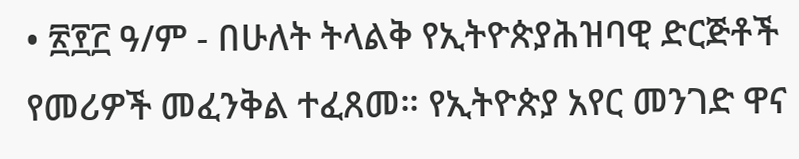• ፳፻፫ ዓ/ም - በሁለት ትላልቅ የኢትዮጵያሕዝባዊ ድርጅቶች የመሪዎች መፈንቅል ተፈጸመ። የኢትዮጵያ አየር መንገድ ዋና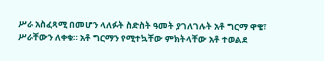ሥራ አስፈጻሚ በመሆን ላለፉት ስድስት ዓመት ያገለገሉት አቶ ግርማ ዋቄ፣ ሥራቸውን ለቀቁ። አቶ ግርማን የሚተኳቸው ምክትላቸው አቶ ተወልደ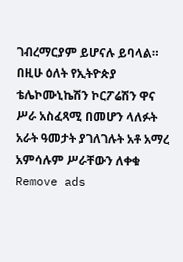ገብረማርያም ይሆናሉ ይባላል። በዚሁ ዕለት የኢትዮጵያ ቴሌኮሙኒኬሽን ኮርፖሬሽን ዋና ሥራ አስፈጻሚ በመሆን ላለፉት አራት ዓመታት ያገለገሉት አቶ አማረ አምሳሉም ሥራቸውን ለቀቁ
Remove ads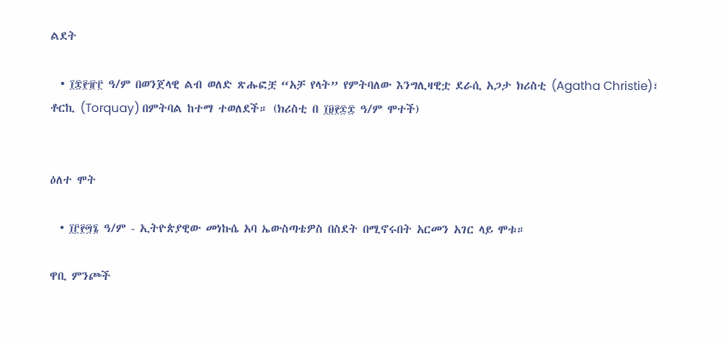ልደት

  • ፲፰፻፹፫ ዓ/ም በወንጀላዊ ልብ ወለድ ጽሑፎቿ “አቻ የላት” የምትባለው እንግሊዛዊቷ ደራሲ አጋታ ክሪስቲ (Agatha Christie)፣ ቶርኪ (Torquay) በምትባል ከተማ ተወለደች። (ክሪስቲ በ ፲፱፻፷፰ ዓ/ም ሞተች)


ዕለተ ሞት

  • ፲፫፻፵፮ ዓ/ም - ኢትዮጵያዊው መነኩሴ አባ ኤውስጣቴዎስ በስደት በሚኖሩበት አርመን አገር ላይ ሞቱ።

ዋቢ ምንጮች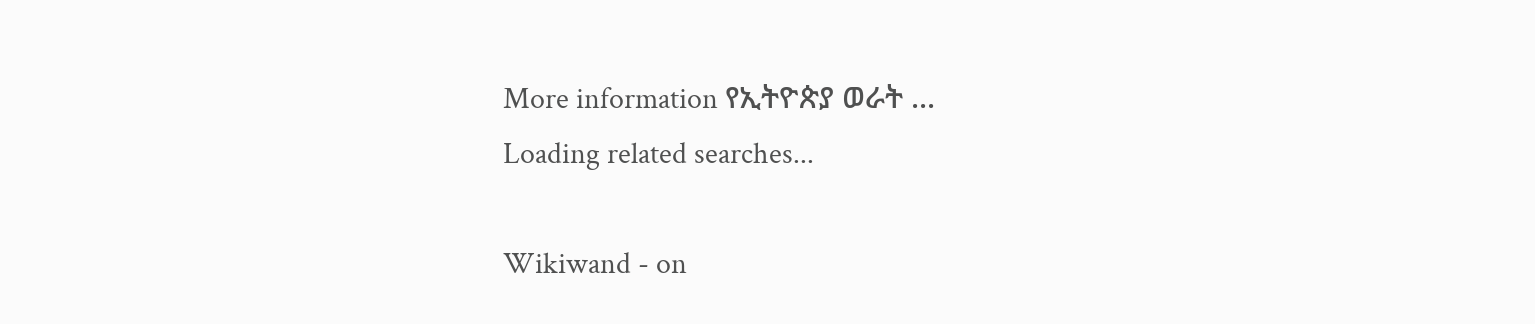More information የኢትዮጵያ ወራት ...
Loading related searches...

Wikiwand - on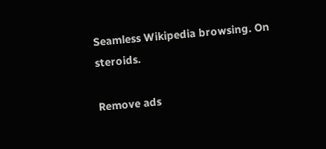Seamless Wikipedia browsing. On steroids.

Remove ads